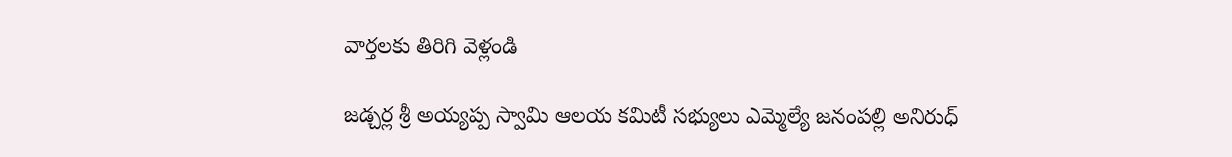వార్తలకు తిరిగి వెళ్లండి

జడ్చర్ల శ్రీ అయ్యప్ప స్వామి ఆలయ కమిటీ సభ్యులు ఎమ్మెల్యే జనంపల్లి అనిరుధ్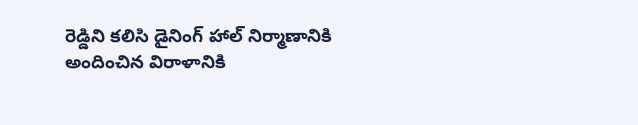రెడ్డిని కలిసి డైనింగ్ హాల్ నిర్మాణానికి అందించిన విరాళానికి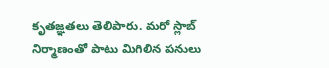కృతజ్ఞతలు తెలిపారు. మరో స్లాబ్ నిర్మాణంతో పాటు మిగిలిన పనులు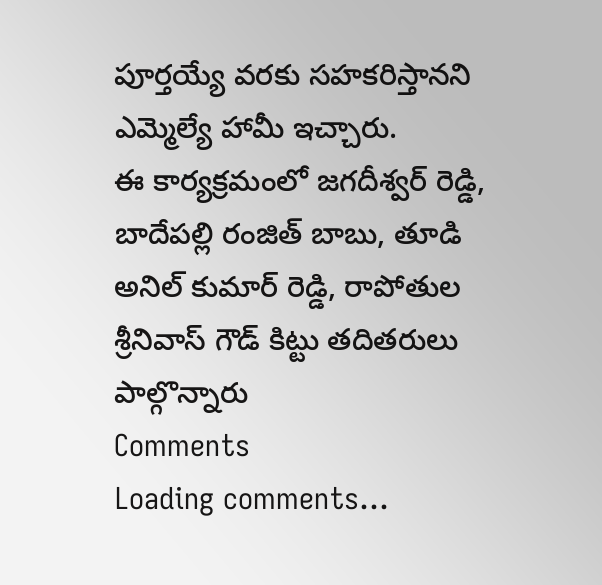పూర్తయ్యే వరకు సహకరిస్తానని ఎమ్మెల్యే హామీ ఇచ్చారు.
ఈ కార్యక్రమంలో జగదీశ్వర్ రెడ్డి, బాదేపల్లి రంజిత్ బాబు, తూడి అనిల్ కుమార్ రెడ్డి, రాపోతుల శ్రీనివాస్ గౌడ్ కిట్టు తదితరులు పాల్గొన్నారు
Comments
Loading comments...